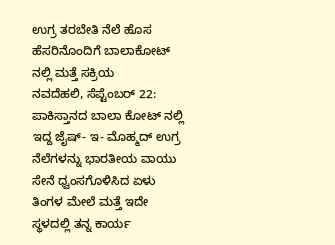ಉಗ್ರ ತರಬೇತಿ ನೆಲೆ ಹೊಸ ಹೆಸರಿನೊಂದಿಗೆ ಬಾಲಾಕೋಟ್ ನಲ್ಲಿ ಮತ್ತೆ ಸಕ್ರಿಯ
ನವದೆಹಲಿ, ಸೆಪ್ಟೆಂಬರ್ 22: ಪಾಕಿಸ್ತಾನದ ಬಾಲಾ ಕೋಟ್ ನಲ್ಲಿ ಇದ್ದ ಜೈಷ್- ಇ- ಮೊಹ್ಮದ್ ಉಗ್ರ ನೆಲೆಗಳನ್ನು ಭಾರತೀಯ ವಾಯು ಸೇನೆ ಧ್ವಂಸಗೊಳಿಸಿದ ಏಳು ತಿಂಗಳ ಮೇಲೆ ಮತ್ತೆ ಇದೇ ಸ್ಥಳದಲ್ಲಿ ತನ್ನ ಕಾರ್ಯ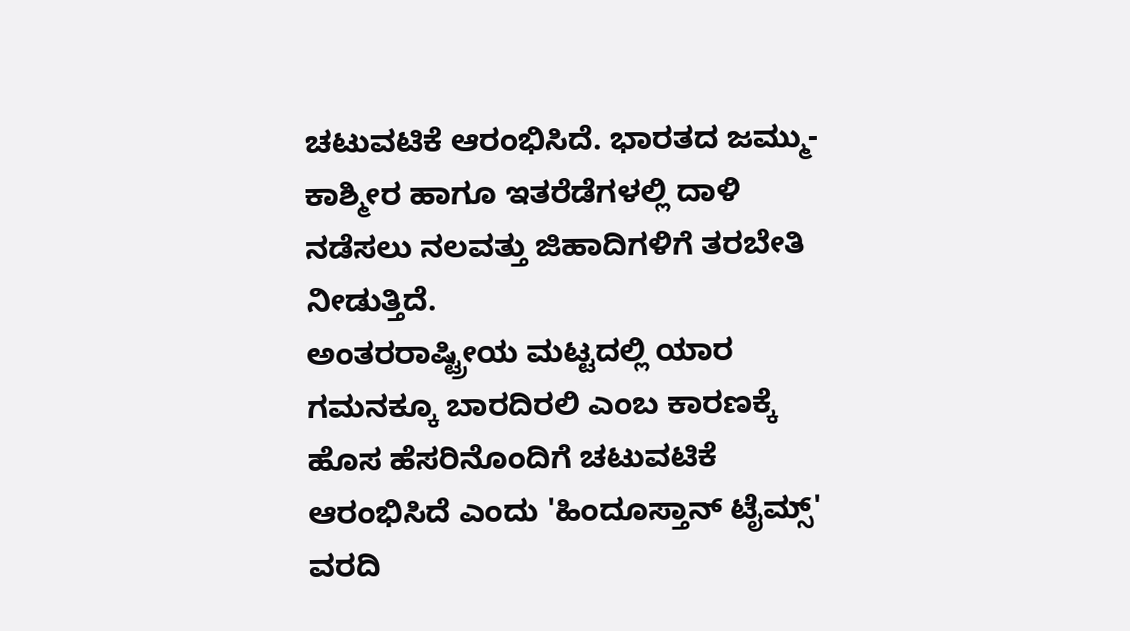ಚಟುವಟಿಕೆ ಆರಂಭಿಸಿದೆ. ಭಾರತದ ಜಮ್ಮು- ಕಾಶ್ಮೀರ ಹಾಗೂ ಇತರೆಡೆಗಳಲ್ಲಿ ದಾಳಿ ನಡೆಸಲು ನಲವತ್ತು ಜಿಹಾದಿಗಳಿಗೆ ತರಬೇತಿ ನೀಡುತ್ತಿದೆ.
ಅಂತರರಾಷ್ಟ್ರೀಯ ಮಟ್ಟದಲ್ಲಿ ಯಾರ ಗಮನಕ್ಕೂ ಬಾರದಿರಲಿ ಎಂಬ ಕಾರಣಕ್ಕೆ ಹೊಸ ಹೆಸರಿನೊಂದಿಗೆ ಚಟುವಟಿಕೆ ಆರಂಭಿಸಿದೆ ಎಂದು 'ಹಿಂದೂಸ್ತಾನ್ ಟೈಮ್ಸ್' ವರದಿ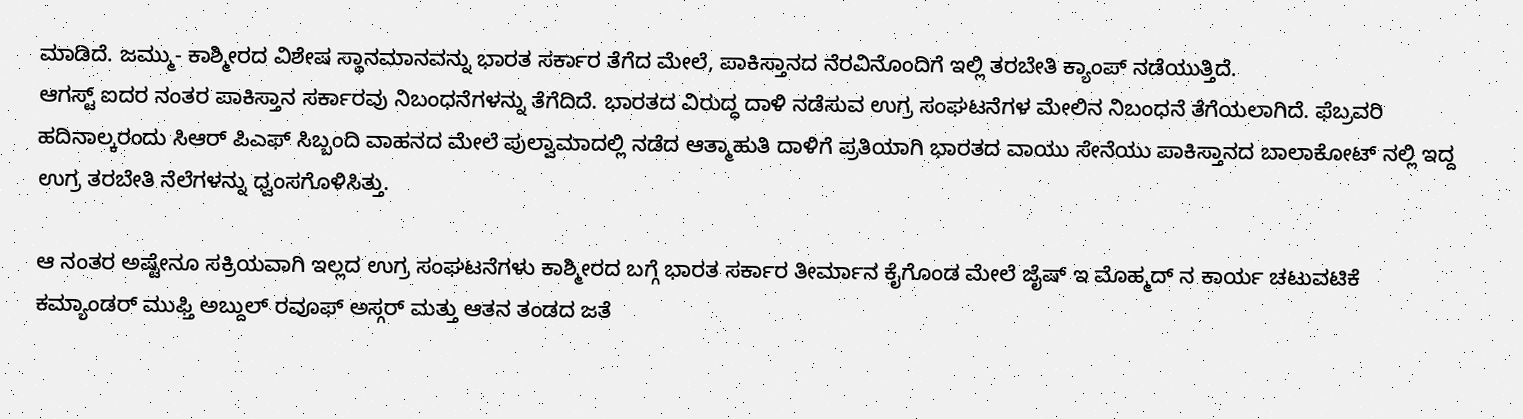ಮಾಡಿದೆ. ಜಮ್ಮು- ಕಾಶ್ಮೀರದ ವಿಶೇಷ ಸ್ಥಾನಮಾನವನ್ನು ಭಾರತ ಸರ್ಕಾರ ತೆಗೆದ ಮೇಲೆ, ಪಾಕಿಸ್ತಾನದ ನೆರವಿನೊಂದಿಗೆ ಇಲ್ಲಿ ತರಬೇತಿ ಕ್ಯಾಂಪ್ ನಡೆಯುತ್ತಿದೆ.
ಆಗಸ್ಟ್ ಐದರ ನಂತರ ಪಾಕಿಸ್ತಾನ ಸರ್ಕಾರವು ನಿಬಂಧನೆಗಳನ್ನು ತೆಗೆದಿದೆ. ಭಾರತದ ವಿರುದ್ಧ ದಾಳಿ ನಡೆಸುವ ಉಗ್ರ ಸಂಘಟನೆಗಳ ಮೇಲಿನ ನಿಬಂಧನೆ ತೆಗೆಯಲಾಗಿದೆ. ಫೆಬ್ರವರಿ ಹದಿನಾಲ್ಕರಂದು ಸಿಆರ್ ಪಿಎಫ್ ಸಿಬ್ಬಂದಿ ವಾಹನದ ಮೇಲೆ ಪುಲ್ವಾಮಾದಲ್ಲಿ ನಡೆದ ಆತ್ಮಾಹುತಿ ದಾಳಿಗೆ ಪ್ರತಿಯಾಗಿ ಭಾರತದ ವಾಯು ಸೇನೆಯು ಪಾಕಿಸ್ತಾನದ ಬಾಲಾಕೋಟ್ ನಲ್ಲಿ ಇದ್ದ ಉಗ್ರ ತರಬೇತಿ ನೆಲೆಗಳನ್ನು ಧ್ವಂಸಗೊಳಿಸಿತ್ತು.

ಆ ನಂತರ ಅಷ್ಟೇನೂ ಸಕ್ರಿಯವಾಗಿ ಇಲ್ಲದ ಉಗ್ರ ಸಂಘಟನೆಗಳು ಕಾಶ್ಮೀರದ ಬಗ್ಗೆ ಭಾರತ ಸರ್ಕಾರ ತೀರ್ಮಾನ ಕೈಗೊಂಡ ಮೇಲೆ ಜೈಷ್ ಇ ಮೊಹ್ಮದ್ ನ ಕಾರ್ಯ ಚಟುವಟಿಕೆ ಕಮ್ಯಾಂಡರ್ ಮುಫ್ತಿ ಅಬ್ದುಲ್ ರವೂಫ್ ಅಸ್ಗರ್ ಮತ್ತು ಆತನ ತಂಡದ ಜತೆ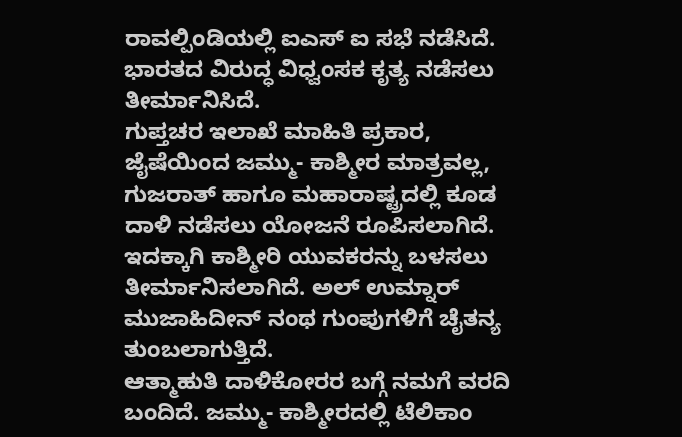ರಾವಲ್ಪಿಂಡಿಯಲ್ಲಿ ಐಎಸ್ ಐ ಸಭೆ ನಡೆಸಿದೆ. ಭಾರತದ ವಿರುದ್ಧ ವಿಧ್ವಂಸಕ ಕೃತ್ಯ ನಡೆಸಲು ತೀರ್ಮಾನಿಸಿದೆ.
ಗುಪ್ತಚರ ಇಲಾಖೆ ಮಾಹಿತಿ ಪ್ರಕಾರ, ಜೈಷೆಯಿಂದ ಜಮ್ಮು- ಕಾಶ್ಮೀರ ಮಾತ್ರವಲ್ಲ, ಗುಜರಾತ್ ಹಾಗೂ ಮಹಾರಾಷ್ಟ್ರದಲ್ಲಿ ಕೂಡ ದಾಳಿ ನಡೆಸಲು ಯೋಜನೆ ರೂಪಿಸಲಾಗಿದೆ. ಇದಕ್ಕಾಗಿ ಕಾಶ್ಮೀರಿ ಯುವಕರನ್ನು ಬಳಸಲು ತೀರ್ಮಾನಿಸಲಾಗಿದೆ. ಅಲ್ ಉಮ್ನಾರ್ ಮುಜಾಹಿದೀನ್ ನಂಥ ಗುಂಪುಗಳಿಗೆ ಚೈತನ್ಯ ತುಂಬಲಾಗುತ್ತಿದೆ.
ಆತ್ಮಾಹುತಿ ದಾಳಿಕೋರರ ಬಗ್ಗೆ ನಮಗೆ ವರದಿ ಬಂದಿದೆ. ಜಮ್ಮು- ಕಾಶ್ಮೀರದಲ್ಲಿ ಟೆಲಿಕಾಂ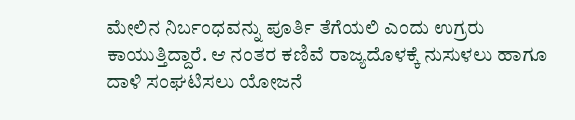ಮೇಲಿನ ನಿರ್ಬಂಧವನ್ನು ಪೂರ್ತಿ ತೆಗೆಯಲಿ ಎಂದು ಉಗ್ರರು ಕಾಯುತ್ತಿದ್ದಾರೆ. ಆ ನಂತರ ಕಣಿವೆ ರಾಜ್ಯದೊಳಕ್ಕೆ ನುಸುಳಲು ಹಾಗೂ ದಾಳಿ ಸಂಘಟಿಸಲು ಯೋಜನೆ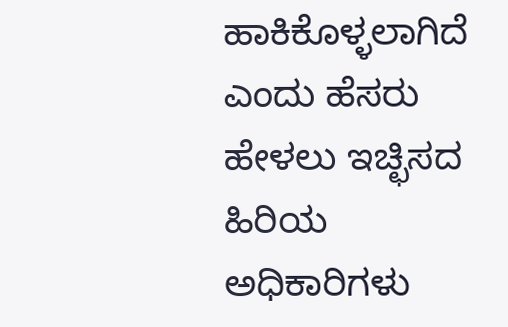ಹಾಕಿಕೊಳ್ಳಲಾಗಿದೆ ಎಂದು ಹೆಸರು ಹೇಳಲು ಇಚ್ಛಿಸದ ಹಿರಿಯ ಅಧಿಕಾರಿಗಳು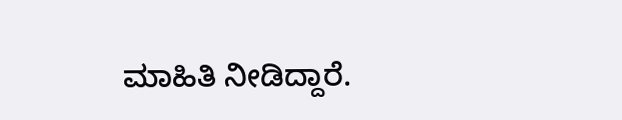ಮಾಹಿತಿ ನೀಡಿದ್ದಾರೆ.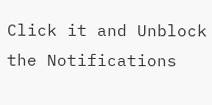Click it and Unblock the Notifications